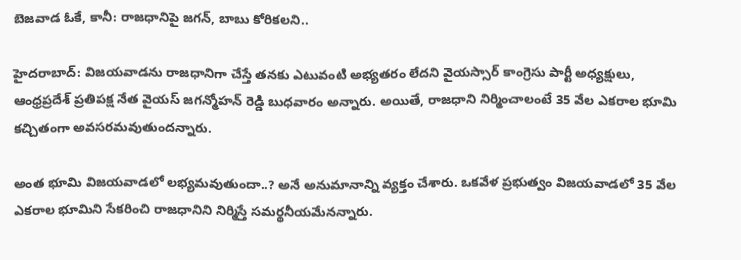బెజవాడ ఓకే, కానీ: రాజధానిపై జగన్, బాబు కోరికలని..

హైదరాబాద్: విజయవాడను రాజధానిగా చేస్తే తనకు ఎటువంటి అభ్యతరం లేదని వైయస్సార్ కాంగ్రెసు పార్టీ అధ్యక్షులు, ఆంధ్రప్రదేశ్ ప్రతిపక్ష నేత వైయస్ జగన్మోహన్ రెడ్డి బుధవారం అన్నారు. అయితే, రాజధాని నిర్మించాలంటే 35 వేల ఎకరాల భూమి కచ్చితంగా అవసరమవుతుందన్నారు.

అంత భూమి విజయవాడలో లభ్యమవుతుందా..? అనే అనుమానాన్ని వ్యక్తం చేశారు. ఒకవేళ ప్రభుత్వం విజయవాడలో 35 వేల ఎకరాల భూమిని సేకరించి రాజధానిని నిర్మిస్తే సమర్థనీయమేనన్నారు.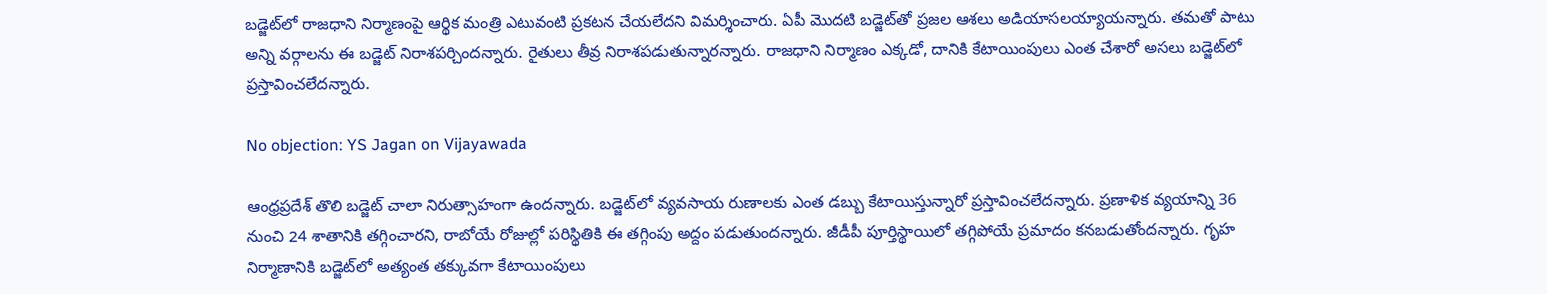బడ్జెట్‌లో రాజధాని నిర్మాణంపై ఆర్థిక మంత్రి ఎటువంటి ప్రకటన చేయలేదని విమర్శించారు. ఏపీ మొదటి బడ్జెట్‌తో ప్రజల ఆశలు అడియాసలయ్యాయన్నారు. తమతో పాటు అన్ని వర్గాలను ఈ బడ్జెట్ నిరాశపర్చిందన్నారు. రైతులు తీవ్ర నిరాశపడుతున్నారన్నారు. రాజధాని నిర్మాణం ఎక్కడో, దానికి కేటాయింపులు ఎంత చేశారో అసలు బడ్జెట్‌లో ప్రస్తావించలేదన్నారు.

No objection: YS Jagan on Vijayawada

ఆంధ్రప్రదేశ్ తొలి బడ్జెట్ చాలా నిరుత్సాహంగా ఉందన్నారు. బడ్జెట్‌లో వ్యవసాయ రుణాలకు ఎంత డబ్బు కేటాయిస్తున్నారో ప్రస్తావించలేదన్నారు. ప్రణాళిక వ్యయాన్ని 36 నుంచి 24 శాతానికి తగ్గించారని, రాబోయే రోజుల్లో పరిస్థితికి ఈ తగ్గింపు అద్దం పడుతుందన్నారు. జీడీపీ పూర్తిస్థాయిలో తగ్గిపోయే ప్రమాదం కనబడుతోందన్నారు. గృహ నిర్మాణానికి బడ్జెట్‌లో అత్యంత తక్కువగా కేటాయింపులు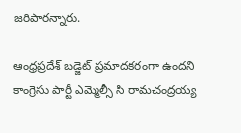జరిపారన్నారు.

ఆంధ్రప్రదేశ్ బడ్జెట్ ప్రమాదకరంగా ఉందని కాంగ్రెసు పార్టీ ఎమ్మెల్సీ సి రామచంద్రయ్య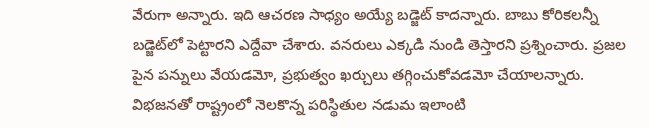వేరుగా అన్నారు. ఇది ఆచరణ సాధ్యం అయ్యే బడ్జెట్ కాదన్నారు. బాబు కోరికలన్నీ బడ్జెట్‌లో పెట్టారని ఎద్దేవా చేశారు. వనరులు ఎక్కడి నుండి తెస్తారని ప్రశ్నించారు. ప్రజల పైన పన్నులు వేయడమో, ప్రభుత్వం ఖర్చులు తగ్గించుకోవడమో చేయాలన్నారు. విభజనతో రాష్ట్రంలో నెలకొన్న పరిస్థితుల నడుమ ఇలాంటి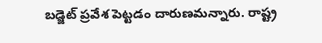బడ్జెట్ ప్రవేశ పెట్టడం దారుణమన్నారు. రాష్ట్ర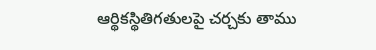ఆర్థికస్థితిగతులపై చర్చకు తాము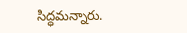సిద్ధమన్నారు.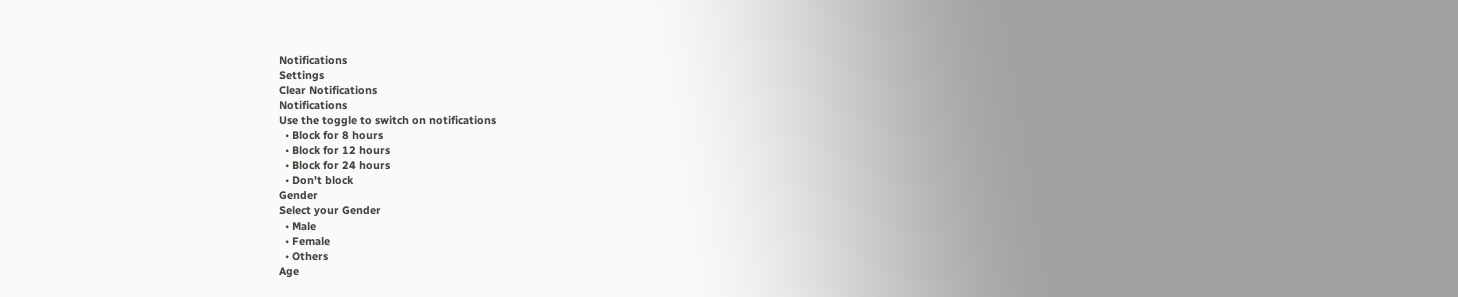Notifications
Settings
Clear Notifications
Notifications
Use the toggle to switch on notifications
  • Block for 8 hours
  • Block for 12 hours
  • Block for 24 hours
  • Don't block
Gender
Select your Gender
  • Male
  • Female
  • Others
Age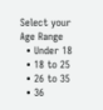Select your Age Range
  • Under 18
  • 18 to 25
  • 26 to 35
  • 36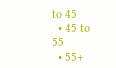to 45
  • 45 to 55
  • 55+